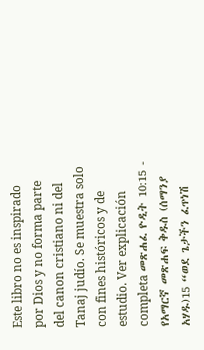Este libro no es inspirado por Dios y no forma parte del canon cristiano ni del Tanaj judío. Se muestra solo con fines históricos y de estudio. Ver explicación completa መጽሐፈ ዮዲት 10:15 - የአማርኛ መጽሐፍ ቅዱስ (ሰማንያ አሃዱ)15 “ወደ ጌታችን ፈጥነሽ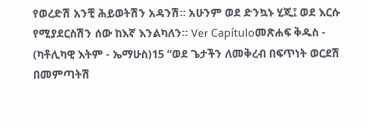የወረድሽ አንቺ ሕይወትሽን አዳንሽ። አሁንም ወደ ድንኳኑ ሂጂ፤ ወደ እርሱ የሚያደርስሽን ሰው ከእኛ እንልካለን። Ver Capítuloመጽሐፍ ቅዱስ - (ካቶሊካዊ እትም - ኤማሁስ)15 “ወደ ጌታችን ለመቅረብ በፍጥነት ወርደሽ በመምጣትሽ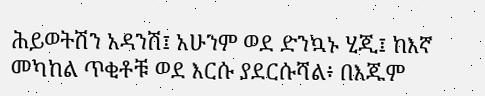ሕይወትሽን አዳንሽ፤ አሁንም ወደ ድንኳኑ ሂጂ፤ ከእኛ መካከል ጥቂቶቹ ወደ እርሱ ያደርሱሻል፥ በእጁም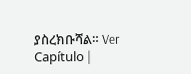ያስረክቡሻል። Ver Capítulo |